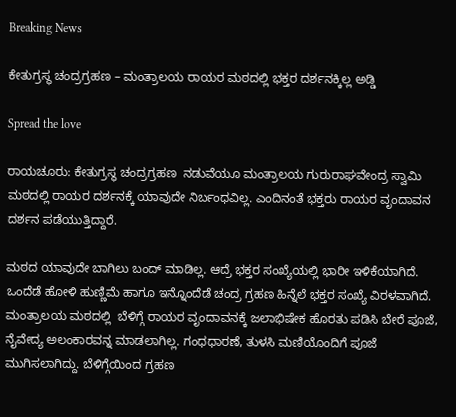Breaking News

ಕೇತುಗ್ರಸ್ಥ ಚಂದ್ರಗ್ರಹಣ – ಮಂತ್ರಾಲಯ ರಾಯರ ಮಠದಲ್ಲಿ ಭಕ್ತರ ದರ್ಶನಕ್ಕಿಲ್ಲ ಅಡ್ಡಿ

Spread the love

ರಾಯಚೂರು: ಕೇತುಗ್ರಸ್ಥ ಚಂದ್ರಗ್ರಹಣ  ನಡುವೆಯೂ ಮಂತ್ರಾಲಯ ಗುರುರಾಘವೇಂದ್ರ ಸ್ವಾಮಿ ಮಠದಲ್ಲಿ ರಾಯರ ದರ್ಶನಕ್ಕೆ ಯಾವುದೇ ನಿರ್ಬಂಧವಿಲ್ಲ. ಎಂದಿನಂತೆ ಭಕ್ತರು ರಾಯರ ವೃಂದಾವನ ದರ್ಶನ ಪಡೆಯುತ್ತಿದ್ದಾರೆ.

ಮಠದ ಯಾವುದೇ ಬಾಗಿಲು ಬಂದ್ ಮಾಡಿಲ್ಲ. ಆದ್ರೆ ಭಕ್ತರ ಸಂಖ್ಯೆಯಲ್ಲಿ ಭಾರೀ ಇಳಿಕೆಯಾಗಿದೆ. ಒಂದೆಡೆ ಹೋಳಿ ಹುಣ್ಣಿಮೆ ಹಾಗೂ ಇನ್ನೊಂದೆಡೆ ಚಂದ್ರ ಗ್ರಹಣ ಹಿನ್ನೆಲೆ ಭಕ್ತರ ಸಂಖ್ಯೆ ವಿರಳವಾಗಿದೆ. ಮಂತ್ರಾಲಯ ಮಠದಲ್ಲಿ  ಬೆಳಿಗ್ಗೆ ರಾಯರ ವೃಂದಾವನಕ್ಕೆ ಜಲಾಭಿಷೇಕ ಹೊರತು ಪಡಿಸಿ ಬೇರೆ ಪೂಜೆ, ನೈವೇದ್ಯ ಅಲಂಕಾರವನ್ನ ಮಾಡಲಾಗಿಲ್ಲ. ಗಂಧಧಾರಣೆ, ತುಳಸಿ ಮಣಿಯೊಂದಿಗೆ ಪೂಜೆ ಮುಗಿಸಲಾಗಿದ್ದು. ಬೆಳಿಗ್ಗೆಯಿಂದ ಗ್ರಹಣ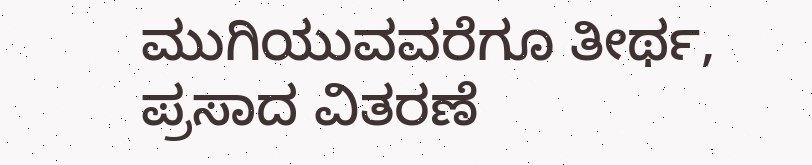ಮುಗಿಯುವವರೆಗೂ ತೀರ್ಥ, ಪ್ರಸಾದ ವಿತರಣೆ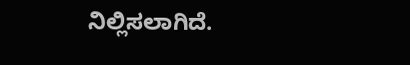ನಿಲ್ಲಿಸಲಾಗಿದೆ.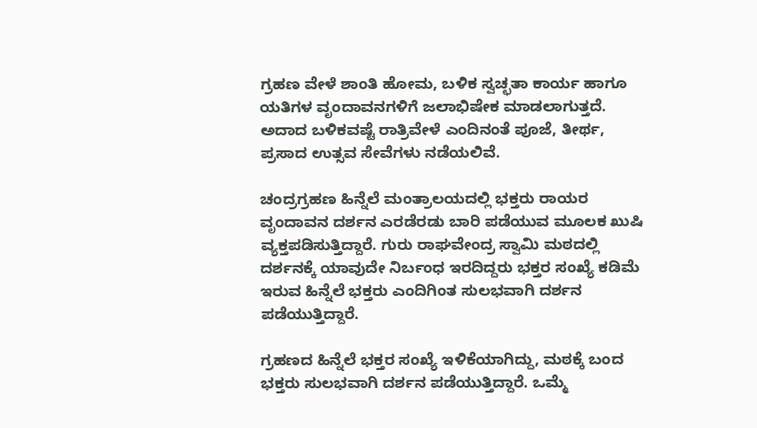ಗ್ರಹಣ ವೇಳೆ ಶಾಂತಿ ಹೋಮ, ಬಳಿಕ ಸ್ವಚ್ಛತಾ ಕಾರ್ಯ ಹಾಗೂ ಯತಿಗಳ ವೃಂದಾವನಗಳಿಗೆ ಜಲಾಭಿಷೇಕ ಮಾಡಲಾಗುತ್ತದೆ. ಅದಾದ ಬಳಿಕವಷ್ಟೆ ರಾತ್ರಿವೇಳೆ ಎಂದಿನಂತೆ ಪೂಜೆ, ತೀರ್ಥ, ಪ್ರಸಾದ ಉತ್ಸವ ಸೇವೆಗಳು ನಡೆಯಲಿವೆ.

ಚಂದ್ರಗ್ರಹಣ ಹಿನ್ನೆಲೆ ಮಂತ್ರಾಲಯದಲ್ಲಿ ಭಕ್ತರು ರಾಯರ ವೃಂದಾವನ ದರ್ಶನ ಎರಡೆರಡು ಬಾರಿ ಪಡೆಯುವ ಮೂಲಕ ಖುಷಿ ವ್ಯಕ್ತಪಡಿಸುತ್ತಿದ್ದಾರೆ. ಗುರು ರಾಘವೇಂದ್ರ ಸ್ವಾಮಿ ಮಠದಲ್ಲಿ ದರ್ಶನಕ್ಕೆ ಯಾವುದೇ ನಿರ್ಬಂಧ ಇರದಿದ್ದರು ಭಕ್ತರ ಸಂಖ್ಯೆ ಕಡಿಮೆ ಇರುವ ಹಿನ್ನೆಲೆ ಭಕ್ತರು ಎಂದಿಗಿಂತ ಸುಲಭವಾಗಿ ದರ್ಶನ ಪಡೆಯುತ್ತಿದ್ದಾರೆ.

ಗ್ರಹಣದ ಹಿನ್ನೆಲೆ ಭಕ್ತರ ಸಂಖ್ಯೆ ಇಳಿಕೆಯಾಗಿದ್ದು, ಮಠಕ್ಕೆ ಬಂದ ಭಕ್ತರು ಸುಲಭವಾಗಿ ದರ್ಶನ ಪಡೆಯುತ್ತಿದ್ದಾರೆ. ಒಮ್ಮೆ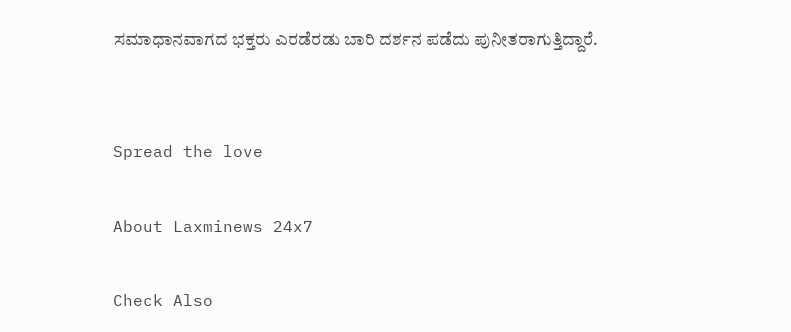ಸಮಾಧಾನವಾಗದ ಭಕ್ತರು ಎರಡೆರಡು ಬಾರಿ ದರ್ಶನ ಪಡೆದು ಪುನೀತರಾಗುತ್ತಿದ್ದಾರೆ.


Spread the love

About Laxminews 24x7

Check Also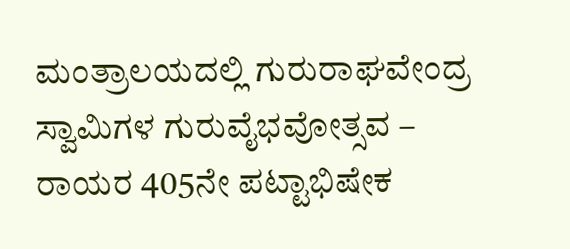ಮಂತ್ರಾಲಯದಲ್ಲಿ ಗುರುರಾಘವೇಂದ್ರ ಸ್ವಾಮಿಗಳ ಗುರುವೈಭವೋತ್ಸವ – ರಾಯರ 405ನೇ ಪಟ್ಟಾಭಿಷೇಕ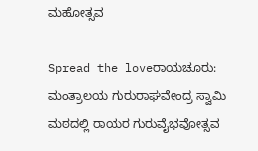ಮಹೋತ್ಸವ

Spread the loveರಾಯಚೂರು: ಮಂತ್ರಾಲಯ ಗುರುರಾಘವೇಂದ್ರ ಸ್ವಾಮಿ ಮಠದಲ್ಲಿ ರಾಯರ ಗುರುವೈಭವೋತ್ಸವ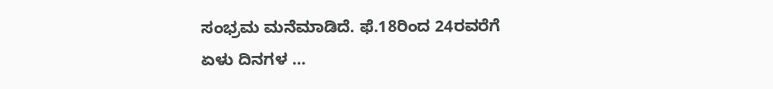ಸಂಭ್ರಮ ಮನೆಮಾಡಿದೆ. ಫೆ.18ರಿಂದ 24ರವರೆಗೆ ಏಳು ದಿನಗಳ …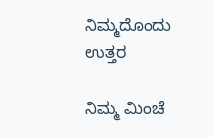ನಿಮ್ಮದೊಂದು ಉತ್ತರ

ನಿಮ್ಮ ಮಿಂಚೆ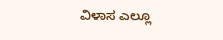ವಿಳಾಸ ಎಲ್ಲೂ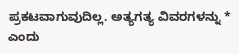ಪ್ರಕಟವಾಗುವುದಿಲ್ಲ. ಅತ್ಯಗತ್ಯ ವಿವರಗಳನ್ನು * ಎಂದು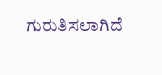ಗುರುತಿಸಲಾಗಿದೆ